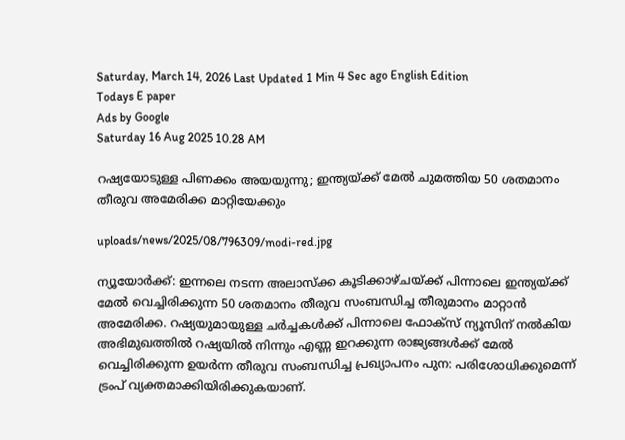Saturday, March 14, 2026 Last Updated 1 Min 4 Sec ago English Edition
Todays E paper
Ads by Google
Saturday 16 Aug 2025 10.28 AM

റഷ്യയോടുള്ള പിണക്കം അയയുന്നു; ഇന്ത്യയ്ക്ക് മേല്‍ ചുമത്തിയ 50 ശതമാനം തീരുവ അമേരിക്ക മാറ്റിയേക്കും

uploads/news/2025/08/796309/modi-red.jpg

ന്യൂയോര്‍ക്ക്: ഇന്നലെ നടന്ന അലാസ്‌ക്ക കൂടിക്കാഴ്ചയ്ക്ക് പിന്നാലെ ഇന്ത്യയ്ക്ക് മേല്‍ വെച്ചിരിക്കുന്ന 50 ശതമാനം തീരുവ സംബന്ധിച്ച തീരുമാനം മാറ്റാന്‍ അമേരിക്ക. റഷ്യയുമായുള്ള ചര്‍ച്ചകള്‍ക്ക് പിന്നാലെ ഫോക്‌സ് ന്യൂസിന് നല്‍കിയ അഭിമുഖത്തില്‍ റഷ്യയില്‍ നിന്നും എണ്ണ ഇറക്കുന്ന രാജ്യങ്ങള്‍ക്ക് മേല്‍ വെച്ചിരിക്കുന്ന ഉയര്‍ന്ന തീരുവ സംബന്ധിച്ച പ്രഖ്യാപനം പുന: പരിശോധിക്കുമെന്ന് ട്രംപ് വ്യക്തമാക്കിയിരിക്കുകയാണ്.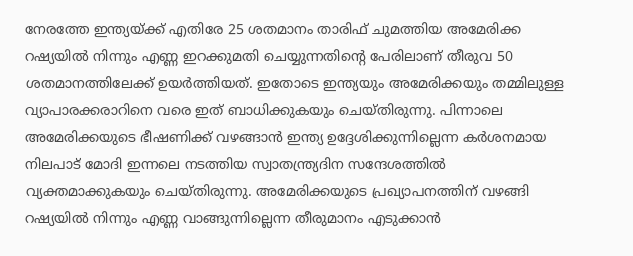നേരത്തേ ഇന്ത്യയ്ക്ക് എതിരേ 25 ശതമാനം താരിഫ് ചുമത്തിയ അമേരിക്ക റഷ്യയില്‍ നിന്നും എണ്ണ ഇറക്കുമതി ചെയ്യുന്നതിന്റെ പേരിലാണ് തീരുവ 50 ശതമാനത്തിലേക്ക് ഉയര്‍ത്തിയത്. ഇതോടെ ഇന്ത്യയും അമേരിക്കയും തമ്മിലുള്ള വ്യാപാരക്കരാറിനെ വരെ ഇത് ബാധിക്കുകയും ചെയ്തിരുന്നു. പിന്നാലെ അമേരിക്കയുടെ ഭീഷണിക്ക് വഴങ്ങാന്‍ ഇന്ത്യ ഉദ്ദേശിക്കുന്നില്ലെന്ന കര്‍ശനമായ നിലപാട് മോദി ഇന്നലെ നടത്തിയ സ്വാതന്ത്ര്യദിന സന്ദേശത്തില്‍ വ്യക്തമാക്കുകയും ചെയ്തിരുന്നു. അമേരിക്കയുടെ പ്രഖ്യാപനത്തിന് വഴങ്ങി റഷ്യയില്‍ നിന്നും എണ്ണ വാങ്ങുന്നില്ലെന്ന തീരുമാനം എടുക്കാന്‍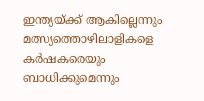ഇന്ത്യയ്ക്ക് ആകില്ലെന്നും മത്സ്യത്തൊഴിലാളികളെ കര്‍ഷകരെയും ബാധിക്കുമെന്നും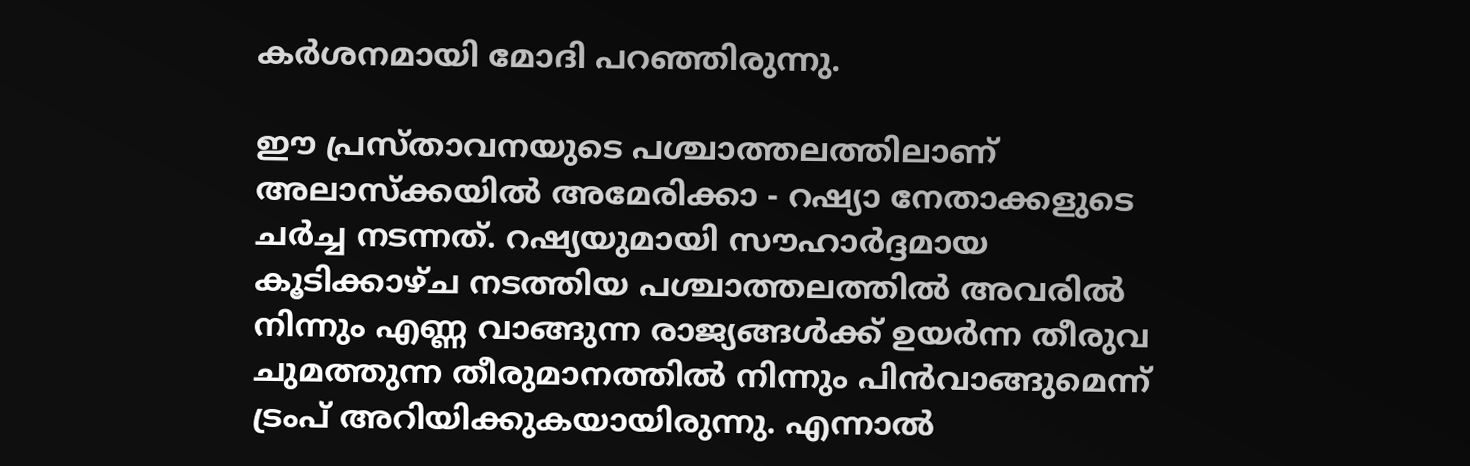കര്‍ശനമായി മോദി പറഞ്ഞിരുന്നു.

ഈ പ്രസ്താവനയുടെ പശ്ചാത്തലത്തിലാണ് അലാസ്‌ക്കയില്‍ അമേരിക്കാ - റഷ്യാ നേതാക്കളുടെ ചര്‍ച്ച നടന്നത്. റഷ്യയുമായി സൗഹാര്‍ദ്ദമായ കൂടിക്കാഴ്ച നടത്തിയ പശ്ചാത്തലത്തില്‍ അവരില്‍ നിന്നും എണ്ണ വാങ്ങുന്ന രാജ്യങ്ങള്‍ക്ക് ഉയര്‍ന്ന തീരുവ ചുമത്തുന്ന തീരുമാനത്തില്‍ നിന്നും പിന്‍വാങ്ങുമെന്ന് ട്രംപ് അറിയിക്കുകയായിരുന്നു. എന്നാല്‍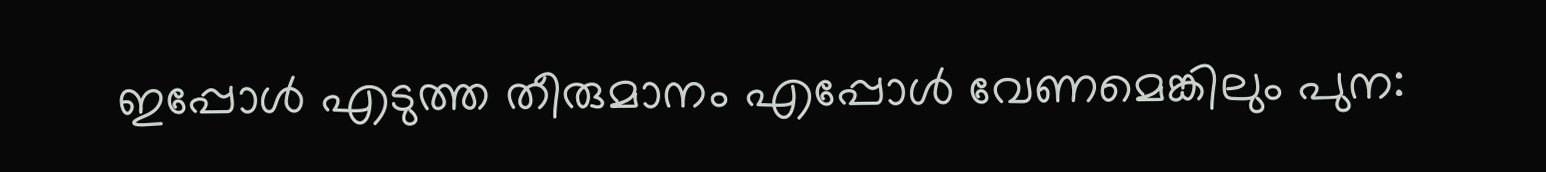ഇപ്പോള്‍ എടുത്ത തീരുമാനം എപ്പോള്‍ വേണമെങ്കിലും പുന: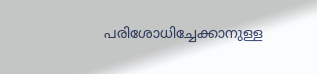പരിശോധിച്ചേക്കാനുള്ള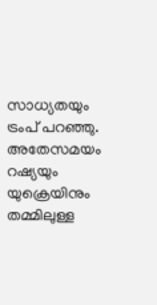സാധ്യതയും ട്രംപ് പറഞ്ഞു. അതേസമയം റഷ്യയും യുക്രെയിനും തമ്മിലുള്ള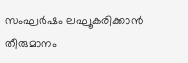സംഘര്‍ഷം ലഘൂകരിക്കാന്‍ തീരുമാനം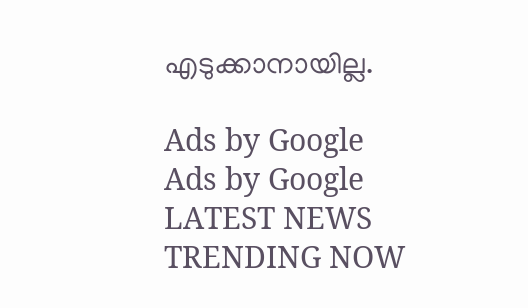എടുക്കാനായില്ല.

Ads by Google
Ads by Google
LATEST NEWS
TRENDING NOW